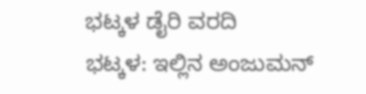ಭಟ್ಕಳ ಡೈರಿ ವರದಿ
ಭಟ್ಕಳ: ಇಲ್ಲಿನ ಅಂಜುಮನ್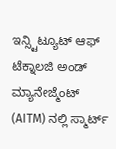ಇನ್ಸ್ಟಿಟ್ಯೂಟ್ ಆಫ್ ಟೆಕ್ನಾಲಜಿ ಅಂಡ್ ಮ್ಯಾನೇಜ್ಮೆಂಟ್ (AITM) ನಲ್ಲಿ ಸ್ಮಾರ್ಟ್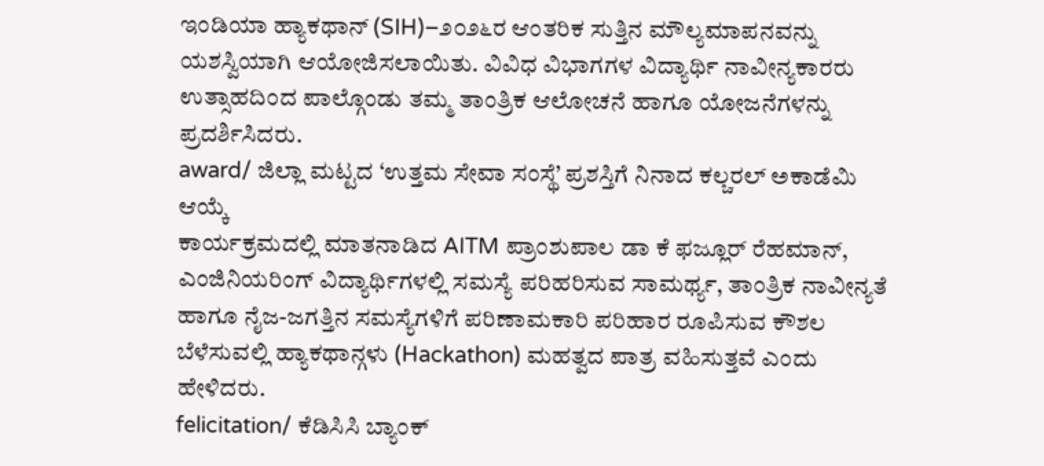ಇಂಡಿಯಾ ಹ್ಯಾಕಥಾನ್ (SIH)–೨೦೨೬ರ ಆಂತರಿಕ ಸುತ್ತಿನ ಮೌಲ್ಯಮಾಪನವನ್ನು ಯಶಸ್ವಿಯಾಗಿ ಆಯೋಜಿಸಲಾಯಿತು. ವಿವಿಧ ವಿಭಾಗಗಳ ವಿದ್ಯಾರ್ಥಿ ನಾವೀನ್ಯಕಾರರು ಉತ್ಸಾಹದಿಂದ ಪಾಲ್ಗೊಂಡು ತಮ್ಮ ತಾಂತ್ರಿಕ ಆಲೋಚನೆ ಹಾಗೂ ಯೋಜನೆಗಳನ್ನು ಪ್ರದರ್ಶಿಸಿದರು.
award/ ಜಿಲ್ಲಾ ಮಟ್ಟದ ‘ಉತ್ತಮ ಸೇವಾ ಸಂಸ್ಥೆ’ ಪ್ರಶಸ್ತಿಗೆ ನಿನಾದ ಕಲ್ಚರಲ್ ಅಕಾಡೆಮಿ ಆಯ್ಕೆ
ಕಾರ್ಯಕ್ರಮದಲ್ಲಿ ಮಾತನಾಡಿದ AITM ಪ್ರಾಂಶುಪಾಲ ಡಾ ಕೆ ಫಜ್ಲೂರ್ ರೆಹಮಾನ್, ಎಂಜಿನಿಯರಿಂಗ್ ವಿದ್ಯಾರ್ಥಿಗಳಲ್ಲಿ ಸಮಸ್ಯೆ ಪರಿಹರಿಸುವ ಸಾಮರ್ಥ್ಯ, ತಾಂತ್ರಿಕ ನಾವೀನ್ಯತೆ ಹಾಗೂ ನೈಜ-ಜಗತ್ತಿನ ಸಮಸ್ಯೆಗಳಿಗೆ ಪರಿಣಾಮಕಾರಿ ಪರಿಹಾರ ರೂಪಿಸುವ ಕೌಶಲ ಬೆಳೆಸುವಲ್ಲಿ ಹ್ಯಾಕಥಾನ್ಗಳು (Hackathon) ಮಹತ್ವದ ಪಾತ್ರ ವಹಿಸುತ್ತವೆ ಎಂದು ಹೇಳಿದರು.
felicitation/ ಕೆಡಿಸಿಸಿ ಬ್ಯಾಂಕ್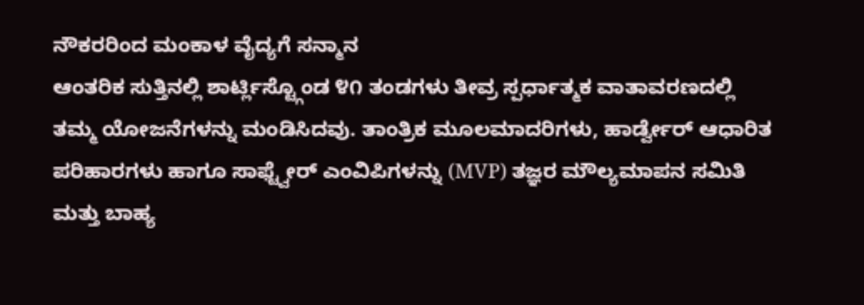ನೌಕರರಿಂದ ಮಂಕಾಳ ವೈದ್ಯಗೆ ಸನ್ಮಾನ
ಆಂತರಿಕ ಸುತ್ತಿನಲ್ಲಿ ಶಾರ್ಟ್ಲಿಸ್ಟ್ಗೊಂಡ ೪೧ ತಂಡಗಳು ತೀವ್ರ ಸ್ಪರ್ಧಾತ್ಮಕ ವಾತಾವರಣದಲ್ಲಿ ತಮ್ಮ ಯೋಜನೆಗಳನ್ನು ಮಂಡಿಸಿದವು. ತಾಂತ್ರಿಕ ಮೂಲಮಾದರಿಗಳು, ಹಾರ್ಡ್ವೇರ್ ಆಧಾರಿತ ಪರಿಹಾರಗಳು ಹಾಗೂ ಸಾಫ್ಟ್ವೇರ್ ಎಂವಿಪಿಗಳನ್ನು (MVP) ತಜ್ಞರ ಮೌಲ್ಯಮಾಪನ ಸಮಿತಿ ಮತ್ತು ಬಾಹ್ಯ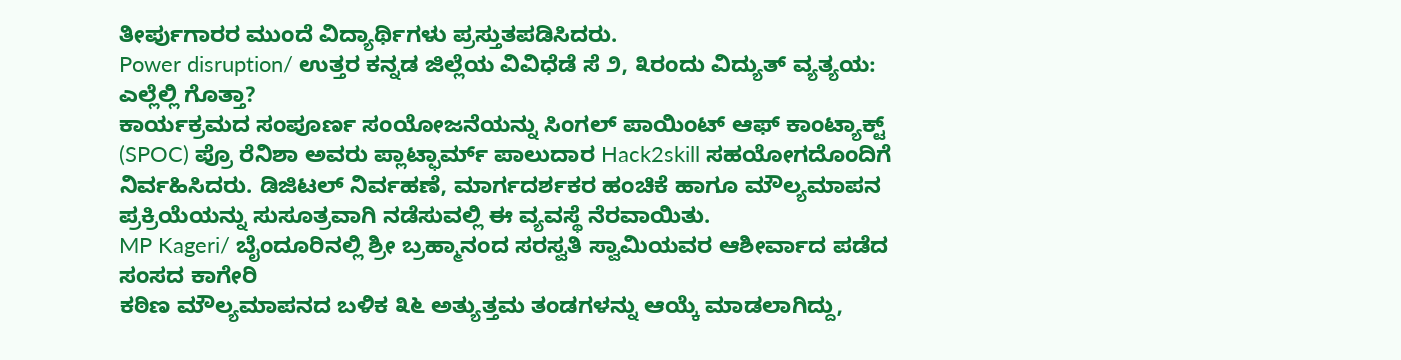ತೀರ್ಪುಗಾರರ ಮುಂದೆ ವಿದ್ಯಾರ್ಥಿಗಳು ಪ್ರಸ್ತುತಪಡಿಸಿದರು.
Power disruption/ ಉತ್ತರ ಕನ್ನಡ ಜಿಲ್ಲೆಯ ವಿವಿಧೆಡೆ ಸೆ ೨, ೩ರಂದು ವಿದ್ಯುತ್ ವ್ಯತ್ಯಯ: ಎಲ್ಲೆಲ್ಲಿ ಗೊತ್ತಾ?
ಕಾರ್ಯಕ್ರಮದ ಸಂಪೂರ್ಣ ಸಂಯೋಜನೆಯನ್ನು ಸಿಂಗಲ್ ಪಾಯಿಂಟ್ ಆಫ್ ಕಾಂಟ್ಯಾಕ್ಟ್ (SPOC) ಪ್ರೊ ರೆನಿಶಾ ಅವರು ಪ್ಲಾಟ್ಫಾರ್ಮ್ ಪಾಲುದಾರ Hack2skill ಸಹಯೋಗದೊಂದಿಗೆ ನಿರ್ವಹಿಸಿದರು. ಡಿಜಿಟಲ್ ನಿರ್ವಹಣೆ, ಮಾರ್ಗದರ್ಶಕರ ಹಂಚಿಕೆ ಹಾಗೂ ಮೌಲ್ಯಮಾಪನ ಪ್ರಕ್ರಿಯೆಯನ್ನು ಸುಸೂತ್ರವಾಗಿ ನಡೆಸುವಲ್ಲಿ ಈ ವ್ಯವಸ್ಥೆ ನೆರವಾಯಿತು.
MP Kageri/ ಬೈಂದೂರಿನಲ್ಲಿ ಶ್ರೀ ಬ್ರಹ್ಮಾನಂದ ಸರಸ್ವತಿ ಸ್ವಾಮಿಯವರ ಆಶೀರ್ವಾದ ಪಡೆದ ಸಂಸದ ಕಾಗೇರಿ
ಕಠಿಣ ಮೌಲ್ಯಮಾಪನದ ಬಳಿಕ ೩೬ ಅತ್ಯುತ್ತಮ ತಂಡಗಳನ್ನು ಆಯ್ಕೆ ಮಾಡಲಾಗಿದ್ದು,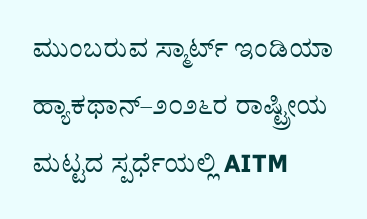ಮುಂಬರುವ ಸ್ಮಾರ್ಟ್ ಇಂಡಿಯಾ ಹ್ಯಾಕಥಾನ್–೨೦೨೬ರ ರಾಷ್ಟ್ರೀಯ ಮಟ್ಟದ ಸ್ಪರ್ಧೆಯಲ್ಲಿ AITM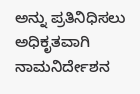ಅನ್ನು ಪ್ರತಿನಿಧಿಸಲು ಅಧಿಕೃತವಾಗಿ ನಾಮನಿರ್ದೇಶನ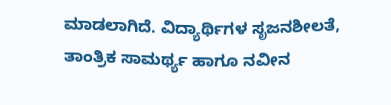ಮಾಡಲಾಗಿದೆ. ವಿದ್ಯಾರ್ಥಿಗಳ ಸೃಜನಶೀಲತೆ, ತಾಂತ್ರಿಕ ಸಾಮರ್ಥ್ಯ ಹಾಗೂ ನವೀನ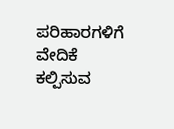ಪರಿಹಾರಗಳಿಗೆ ವೇದಿಕೆ ಕಲ್ಪಿಸುವ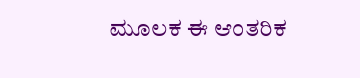ಮೂಲಕ ಈ ಆಂತರಿಕ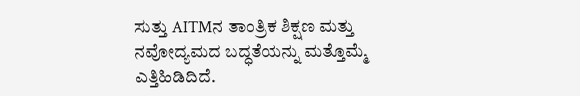ಸುತ್ತು AITMನ ತಾಂತ್ರಿಕ ಶಿಕ್ಷಣ ಮತ್ತು ನವೋದ್ಯಮದ ಬದ್ಧತೆಯನ್ನು ಮತ್ತೊಮ್ಮೆ ಎತ್ತಿಹಿಡಿದಿದೆ.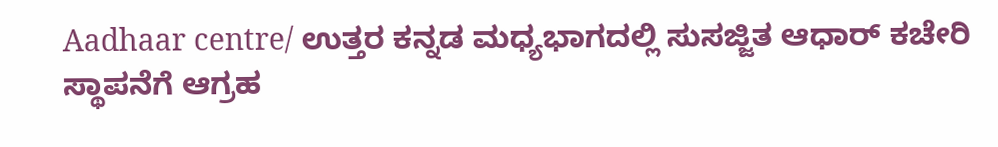Aadhaar centre/ ಉತ್ತರ ಕನ್ನಡ ಮಧ್ಯಭಾಗದಲ್ಲಿ ಸುಸಜ್ಜಿತ ಆಧಾರ್ ಕಚೇರಿ ಸ್ಥಾಪನೆಗೆ ಆಗ್ರಹ